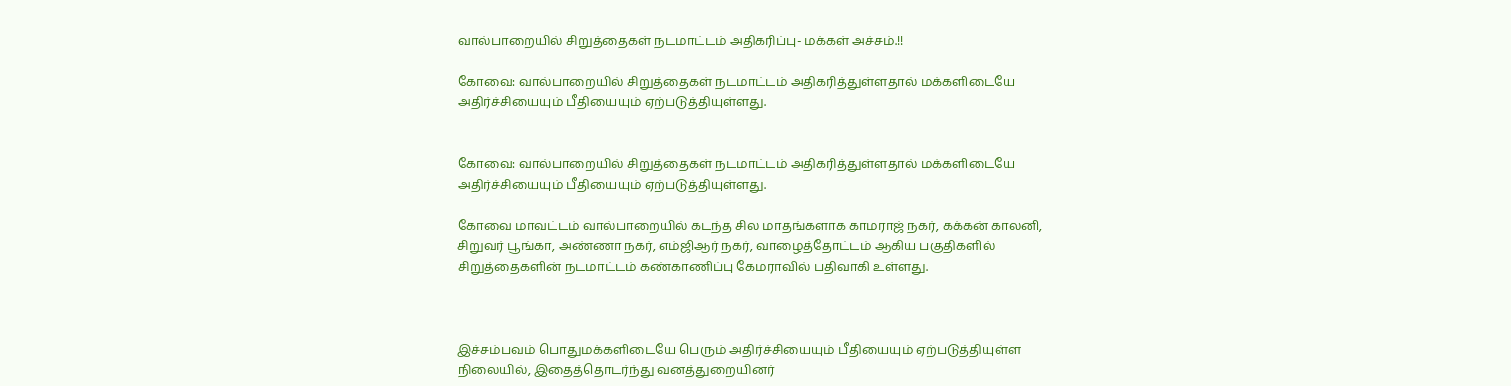வால்பாறையில் சிறுத்தைகள் நடமாட்டம் அதிகரிப்பு- மக்கள் அச்சம்.!!

கோவை: வால்பாறையில் சிறுத்தைகள் நடமாட்டம் அதிகரித்துள்ளதால் மக்களிடையே அதிர்ச்சியையும் பீதியையும் ஏற்படுத்தியுள்ளது.


கோவை: வால்பாறையில் சிறுத்தைகள் நடமாட்டம் அதிகரித்துள்ளதால் மக்களிடையே அதிர்ச்சியையும் பீதியையும் ஏற்படுத்தியுள்ளது.

கோவை மாவட்டம் வால்பாறையில் கடந்த சில மாதங்களாக காமராஜ் நகர், கக்கன் காலனி, சிறுவர் பூங்கா, அண்ணா நகர், எம்ஜிஆர் நகர், வாழைத்தோட்டம் ஆகிய பகுதிகளில் சிறுத்தைகளின் நடமாட்டம் கண்காணிப்பு கேமராவில் பதிவாகி உள்ளது.



இச்சம்பவம் பொதுமக்களிடையே பெரும் அதிர்ச்சியையும் பீதியையும் ஏற்படுத்தியுள்ள நிலையில், இதைத்தொடர்ந்து வனத்துறையினர்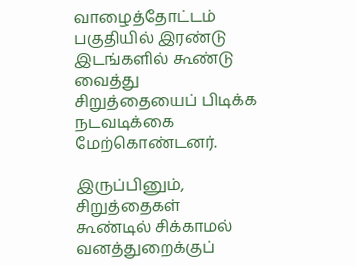வாழைத்தோட்டம் பகுதியில் இரண்டு இடங்களில் கூண்டு வைத்து சிறுத்தையைப் பிடிக்க நடவடிக்கை மேற்கொண்டனர்.

இருப்பினும், சிறுத்தைகள் கூண்டில் சிக்காமல் வனத்துறைக்குப்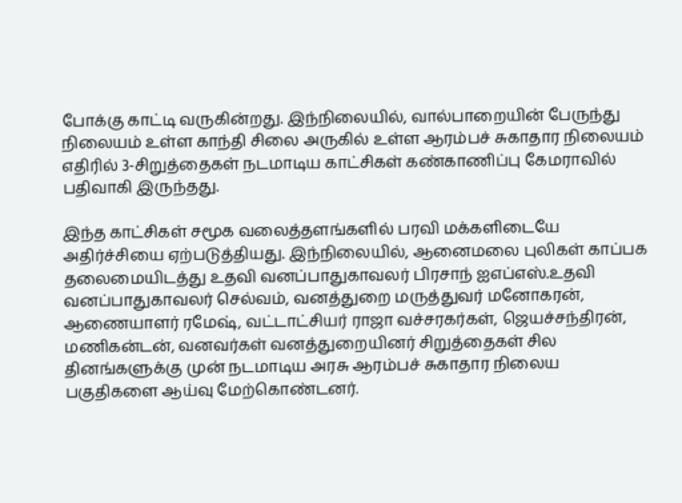போக்கு காட்டி வருகின்றது. இந்நிலையில், வால்பாறையின் பேருந்து நிலையம் உள்ள காந்தி சிலை அருகில் உள்ள ஆரம்பச் சுகாதார நிலையம் எதிரில் 3-சிறுத்தைகள் நடமாடிய காட்சிகள் கண்காணிப்பு கேமராவில் பதிவாகி இருந்தது.

இந்த காட்சிகள் சமூக வலைத்தளங்களில் பரவி மக்களிடையே அதிர்ச்சியை ஏற்படுத்தியது. இந்நிலையில், ஆனைமலை புலிகள் காப்பக தலைமையிடத்து உதவி வனப்பாதுகாவலர் பிரசாந் ஐஎப்எஸ்.உதவி வனப்பாதுகாவலர் செல்வம், வனத்துறை மருத்துவர் மனோகரன், ஆணையாளர் ரமேஷ், வட்டாட்சியர் ராஜா வச்சரகர்கள், ஜெயச்சந்திரன், மணிகன்டன், வனவர்கள் வனத்துறையினர் சிறுத்தைகள் சில தினங்களுக்கு முன் நடமாடிய அரசு ஆரம்பச் சுகாதார நிலைய பகுதிகளை ஆய்வு மேற்கொண்டனர்.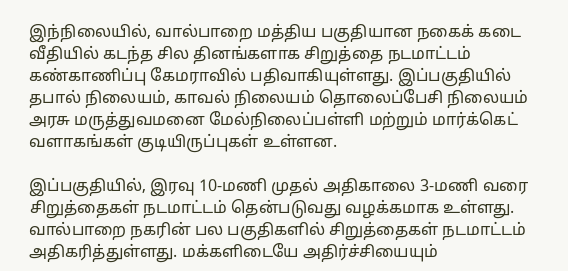இந்நிலையில், வால்பாறை மத்திய பகுதியான நகைக் கடை வீதியில் கடந்த சில தினங்களாக சிறுத்தை நடமாட்டம் கண்காணிப்பு கேமராவில் பதிவாகியுள்ளது. இப்பகுதியில் தபால் நிலையம், காவல் நிலையம் தொலைப்பேசி நிலையம் அரசு மருத்துவமனை மேல்நிலைப்பள்ளி மற்றும் மார்க்கெட் வளாகங்கள் குடியிருப்புகள் உள்ளன.

இப்பகுதியில், இரவு 10-மணி முதல் அதிகாலை 3-மணி வரை சிறுத்தைகள் நடமாட்டம் தென்படுவது வழக்கமாக உள்ளது. வால்பாறை நகரின் பல பகுதிகளில் சிறுத்தைகள் நடமாட்டம் அதிகரித்துள்ளது. மக்களிடையே அதிர்ச்சியையும்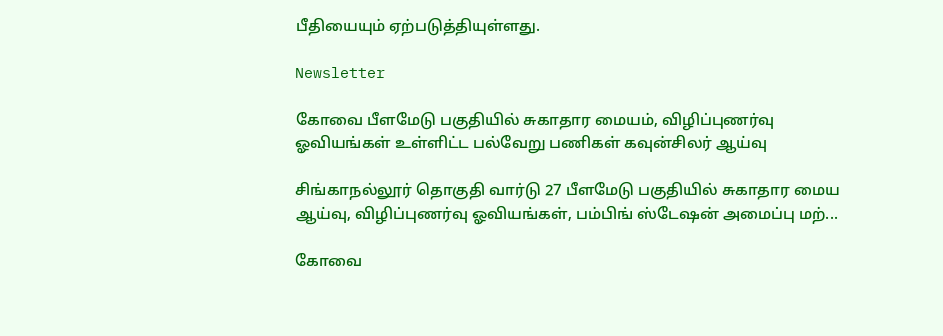பீதியையும் ஏற்படுத்தியுள்ளது.

Newsletter

கோவை பீளமேடு பகுதியில் சுகாதார மையம், விழிப்புணர்வு ஓவியங்கள் உள்ளிட்ட பல்வேறு பணிகள் கவுன்சிலர் ஆய்வு

சிங்காநல்லூர் தொகுதி வார்டு 27 பீளமேடு பகுதியில் சுகாதார மைய ஆய்வு, விழிப்புணர்வு ஓவியங்கள், பம்பிங் ஸ்டேஷன் அமைப்பு மற்...

கோவை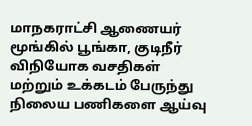மாநகராட்சி ஆணையர் மூங்கில் பூங்கா, குடிநீர் விநியோக வசதிகள் மற்றும் உக்கடம் பேருந்து நிலைய பணிகளை ஆய்வு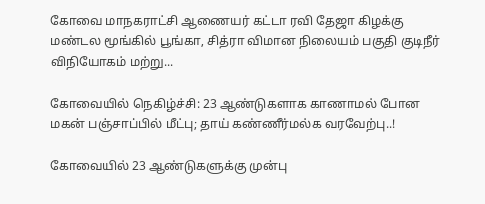கோவை மாநகராட்சி ஆணையர் கட்டா ரவி தேஜா கிழக்கு மண்டல மூங்கில் பூங்கா, சித்ரா விமான நிலையம் பகுதி குடிநீர் விநியோகம் மற்று...

கோவையில் நெகிழ்ச்சி: 23 ஆண்டுகளாக காணாமல் போன மகன் பஞ்சாப்பில் மீட்பு; தாய் கண்ணீர்மல்க வரவேற்பு..!

கோவையில் 23 ஆண்டுகளுக்கு முன்பு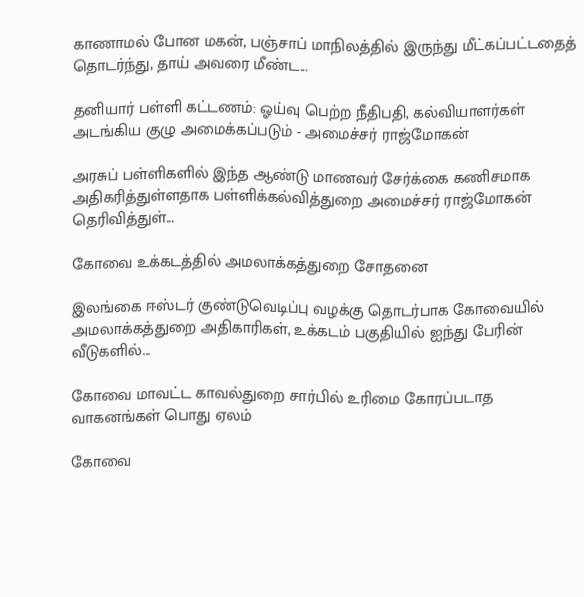காணாமல் போன மகன், பஞ்சாப் மாநிலத்தில் இருந்து மீட்கப்பட்டதைத் தொடர்ந்து, தாய் அவரை மீண்ட...

தனியார் பள்ளி கட்டணம்: ஓய்வு பெற்ற நீதிபதி, கல்வியாளர்கள் அடங்கிய குழு அமைக்கப்படும் - அமைச்சர் ராஜ்மோகன்

அரசுப் பள்ளிகளில் இந்த ஆண்டு மாணவர் சேர்க்கை கணிசமாக அதிகரித்துள்ளதாக பள்ளிக்கல்வித்துறை அமைச்சர் ராஜ்மோகன் தெரிவித்துள்...

கோவை உக்கடத்தில் அமலாக்கத்துறை சோதனை

இலங்கை ஈஸ்டர் குண்டுவெடிப்பு வழக்கு தொடர்பாக கோவையில் அமலாக்கத்துறை அதிகாரிகள், உக்கடம் பகுதியில் ஐந்து பேரின் வீடுகளில்...

கோவை மாவட்ட காவல்துறை சார்பில் உரிமை கோரப்படாத வாகனங்கள் பொது ஏலம்

கோவை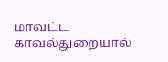மாவட்ட காவல்துறையால்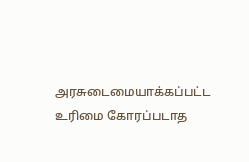அரசுடைமையாக்கப்பட்ட உரிமை கோரப்படாத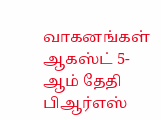வாகனங்கள் ஆகஸ்ட் 5-ஆம் தேதி பிஆர்எஸ்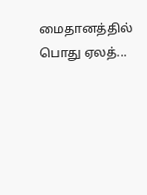மைதானத்தில் பொது ஏலத்...